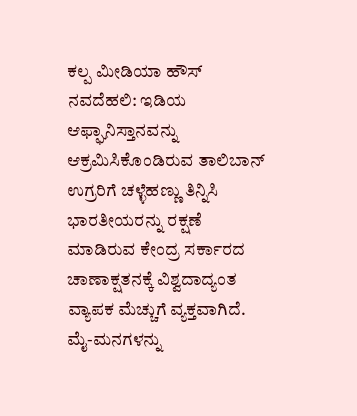ಕಲ್ಪ ಮೀಡಿಯಾ ಹೌಸ್
ನವದೆಹಲಿ: ಇಡಿಯ ಆಫ್ಘಾನಿಸ್ತಾನವನ್ನು ಆಕ್ರಮಿಸಿಕೊಂಡಿರುವ ತಾಲಿಬಾನ್ ಉಗ್ರರಿಗೆ ಚಳ್ಳೆಹಣ್ಣು ತಿನ್ನಿಸಿ ಭಾರತೀಯರನ್ನು ರಕ್ಷಣೆ ಮಾಡಿರುವ ಕೇಂದ್ರ ಸರ್ಕಾರದ ಚಾಣಾಕ್ಷತನಕ್ಕೆ ವಿಶ್ವದಾದ್ಯಂತ ವ್ಯಾಪಕ ಮೆಚ್ಚುಗೆ ವ್ಯಕ್ತವಾಗಿದೆ.
ಮೈ-ಮನಗಳನ್ನು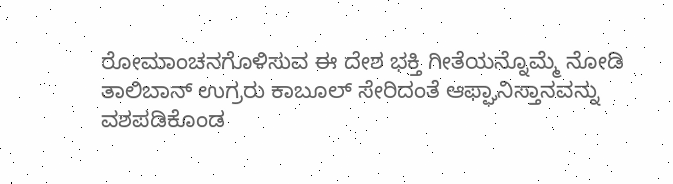ರೋಮಾಂಚನಗೊಳಿಸುವ ಈ ದೇಶ ಭಕ್ತಿ ಗೀತೆಯನ್ನೊಮ್ಮೆ ನೋಡಿ
ತಾಲಿಬಾನ್ ಉಗ್ರರು ಕಾಬೂಲ್ ಸೇರಿದಂತೆ ಆಫ್ಘಾನಿಸ್ತಾನವನ್ನು ವಶಪಡಿಕೊಂಡ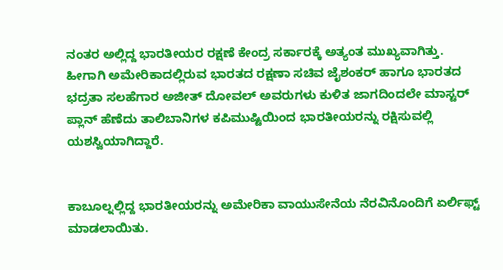ನಂತರ ಅಲ್ಲಿದ್ದ ಭಾರತೀಯರ ರಕ್ಷಣೆ ಕೇಂದ್ರ ಸರ್ಕಾರಕ್ಕೆ ಅತ್ಯಂತ ಮುಖ್ಯವಾಗಿತ್ತು. ಹೀಗಾಗಿ ಅಮೇರಿಕಾದಲ್ಲಿರುವ ಭಾರತದ ರಕ್ಷಣಾ ಸಚಿವ ಜೈಶಂಕರ್ ಹಾಗೂ ಭಾರತದ ಭದ್ರತಾ ಸಲಹೆಗಾರ ಅಜೀತ್ ದೋವಲ್ ಅವರುಗಳು ಕುಳಿತ ಜಾಗದಿಂದಲೇ ಮಾಸ್ಟರ್ ಪ್ಲಾನ್ ಹೆಣೆದು ತಾಲಿಬಾನಿಗಳ ಕಪಿಮುಷ್ಟಿಯಿಂದ ಭಾರತೀಯರನ್ನು ರಕ್ಷಿಸುವಲ್ಲಿ ಯಶಸ್ವಿಯಾಗಿದ್ದಾರೆ.


ಕಾಬೂಲ್ನಲ್ಲಿದ್ದ ಭಾರತೀಯರನ್ನು ಅಮೇರಿಕಾ ವಾಯುಸೇನೆಯ ನೆರವಿನೊಂದಿಗೆ ಏರ್ಲಿಫ್ಟ್ ಮಾಡಲಾಯಿತು.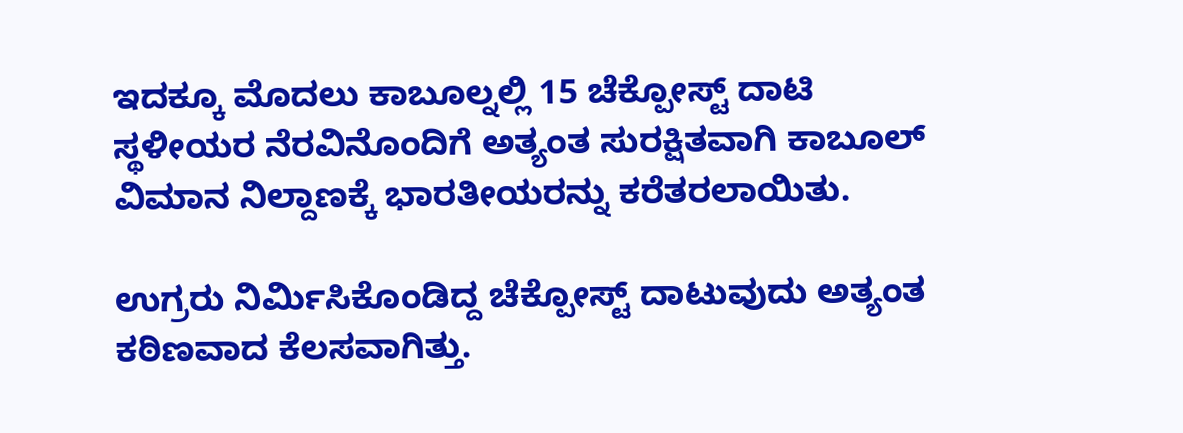ಇದಕ್ಕೂ ಮೊದಲು ಕಾಬೂಲ್ನಲ್ಲಿ 15 ಚೆಕ್ಪೋಸ್ಟ್ ದಾಟಿ ಸ್ಥಳೀಯರ ನೆರವಿನೊಂದಿಗೆ ಅತ್ಯಂತ ಸುರಕ್ಷಿತವಾಗಿ ಕಾಬೂಲ್ ವಿಮಾನ ನಿಲ್ದಾಣಕ್ಕೆ ಭಾರತೀಯರನ್ನು ಕರೆತರಲಾಯಿತು.

ಉಗ್ರರು ನಿರ್ಮಿಸಿಕೊಂಡಿದ್ದ ಚೆಕ್ಪೋಸ್ಟ್ ದಾಟುವುದು ಅತ್ಯಂತ ಕಠಿಣವಾದ ಕೆಲಸವಾಗಿತ್ತು.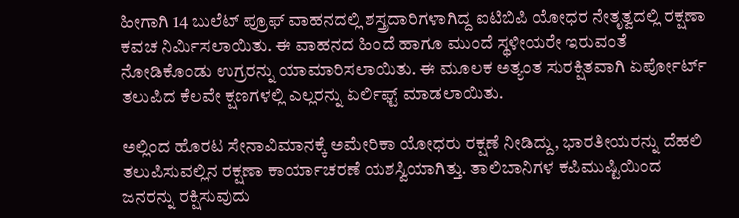ಹೀಗಾಗಿ 14 ಬುಲೆಟ್ ಪ್ರೂಫ್ ವಾಹನದಲ್ಲಿ ಶಸ್ತ್ರದಾರಿಗಳಾಗಿದ್ದ ಐಟಿಬಿಪಿ ಯೋಧರ ನೇತೃತ್ವದಲ್ಲಿ ರಕ್ಷಣಾ ಕವಚ ನಿರ್ಮಿಸಲಾಯಿತು. ಈ ವಾಹನದ ಹಿಂದೆ ಹಾಗೂ ಮುಂದೆ ಸ್ಥಳೀಯರೇ ಇರುವಂತೆ ನೋಡಿಕೊಂಡು ಉಗ್ರರನ್ನು ಯಾಮಾರಿಸಲಾಯಿತು. ಈ ಮೂಲಕ ಅತ್ಯಂತ ಸುರಕ್ಷಿತವಾಗಿ ಏರ್ಪೋರ್ಟ್ ತಲುಪಿದ ಕೆಲವೇ ಕ್ಷಣಗಳಲ್ಲಿ ಎಲ್ಲರನ್ನು ಏರ್ಲಿಫ್ಟ್ ಮಾಡಲಾಯಿತು.

ಅಲ್ಲಿಂದ ಹೊರಟ ಸೇನಾವಿಮಾನಕ್ಕೆ ಅಮೇರಿಕಾ ಯೋಧರು ರಕ್ಷಣೆ ನೀಡಿದ್ದು, ಭಾರತೀಯರನ್ನು ದೆಹಲಿ ತಲುಪಿಸುವಲ್ಲಿನ ರಕ್ಷಣಾ ಕಾರ್ಯಾಚರಣೆ ಯಶಸ್ವಿಯಾಗಿತ್ತು. ತಾಲಿಬಾನಿಗಳ ಕಪಿಮುಷ್ಟಿಯಿಂದ ಜನರನ್ನು ರಕ್ಷಿಸುವುದು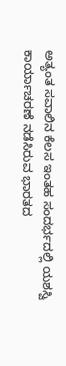ಅತ್ಯಂತ ಸವಾಲಿನ ಕೆಲಸ ಇಂತಹ ಸಂದರ್ಭದಲ್ಲಿ ಯಶಸ್ವಿ ಕಾರ್ಯಾಚರಣೆ ನಡೆಸಿರುವ ಭಾರತದ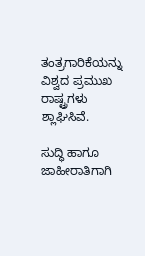ತಂತ್ರಗಾರಿಕೆಯನ್ನು ವಿಶ್ವದ ಪ್ರಮುಖ ರಾಷ್ಟ್ರಗಳು ಶ್ಲಾಘಿಸಿವೆ.

ಸುದ್ಧಿ ಹಾಗೂ ಜಾಹೀರಾತಿಗಾಗಿ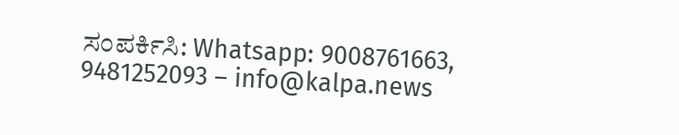ಸಂಪರ್ಕಿಸಿ: Whatsapp: 9008761663, 9481252093 – info@kalpa.news